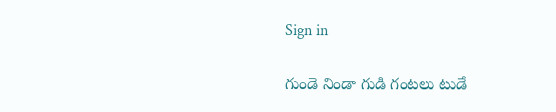Sign in

గుండె నిండా గుడి గంటలు టుడే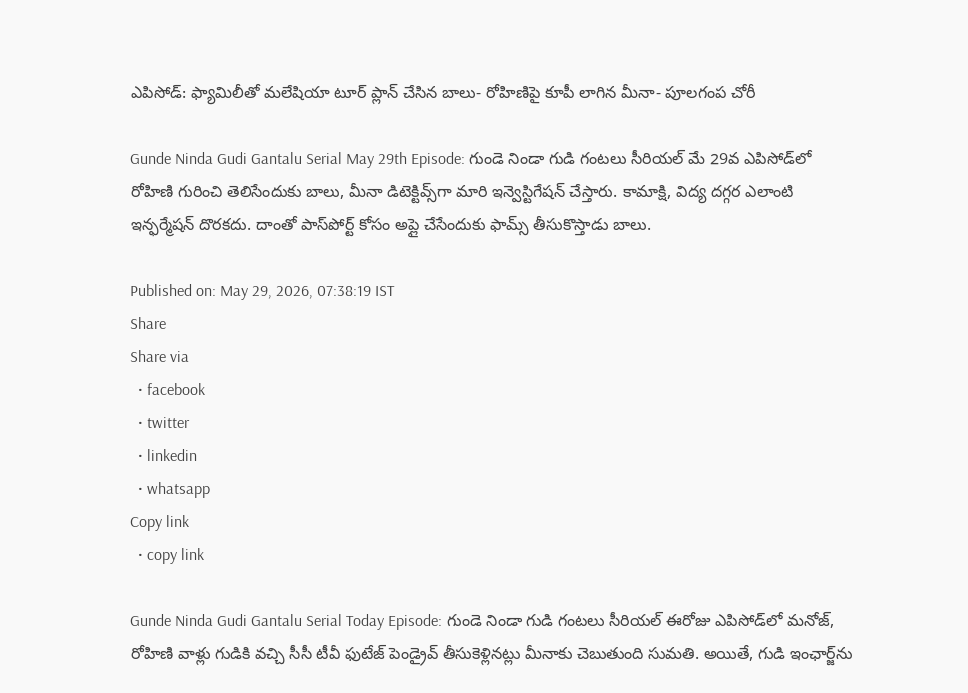ఎపిసోడ్: ఫ్యామిలీతో మలేషియా టూర్ ప్లాన్ చేసిన బాలు- రోహిణిపై కూపీ లాగిన మీనా- పూలగంప చోరీ

Gunde Ninda Gudi Gantalu Serial May 29th Episode: గుండె నిండా గుడి గంటలు సీరియల్ మే 29వ ఎపిసోడ్‌‌లో రోహిణి గురించి తెలిసేందుకు బాలు, మీనా డిటెక్టివ్స్‌గా మారి ఇన్వెస్టిగేషన్ చేస్తారు. కామాక్షి, విద్య దగ్గర ఎలాంటి ఇన్ఫర్మేషన్ దొరకదు. దాంతో పాస్‌పోర్ట్ కోసం అప్లై చేసేందుకు ఫామ్స్ తీసుకొస్తాడు బాలు.

Published on: May 29, 2026, 07:38:19 IST
Share
Share via
  • facebook
  • twitter
  • linkedin
  • whatsapp
Copy link
  • copy link

Gunde Ninda Gudi Gantalu Serial Today Episode: గుండె నిండా గుడి గంటలు సీరియల్ ఈరోజు ఎపిసోడ్‌లో మనోజ్, రోహిణి వాళ్లు గుడికి వచ్చి సీసీ టీవీ ఫుటేజ్ పెండ్రైవ్ తీసుకెళ్లినట్లు మీనాకు చెబుతుంది సుమతి. అయితే, గుడి ఇంఛార్జ్‌ను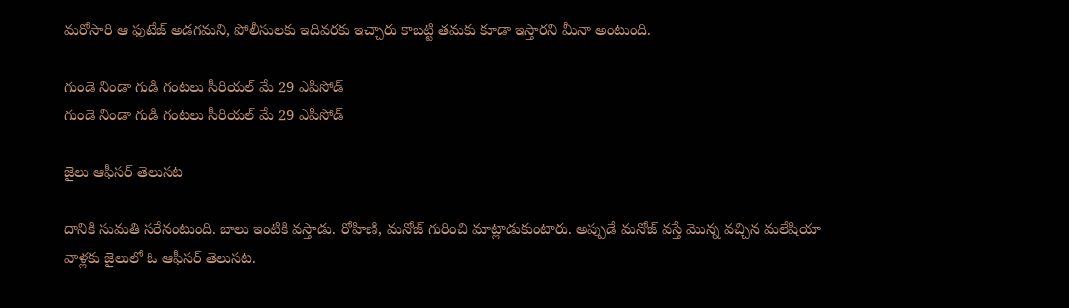మరోసారి ఆ ఫుటేజ్ అడగమని, పోలీసులకు ఇదివరకు ఇచ్చారు కాబట్టి తమకు కూడా ఇస్తారని మీనా అంటుంది.

గుండె నిండా గుడి గంటలు సీరియల్ మే 29 ఎపిసోడ్
గుండె నిండా గుడి గంటలు సీరియల్ మే 29 ఎపిసోడ్

జైలు ఆఫీసర్ తెలుసట

దానికి సుమతి సరేనంటుంది. బాలు ఇంటికి వస్తాడు. రోహిణి, మనోజ్ గురించి మాట్లాడుకుంటారు. అప్పుడే మనోజ్ వస్తే మొన్న వచ్చిన మలేషియా వాళ్లకు జైలులో ఓ ఆఫీసర్ తెలుసట.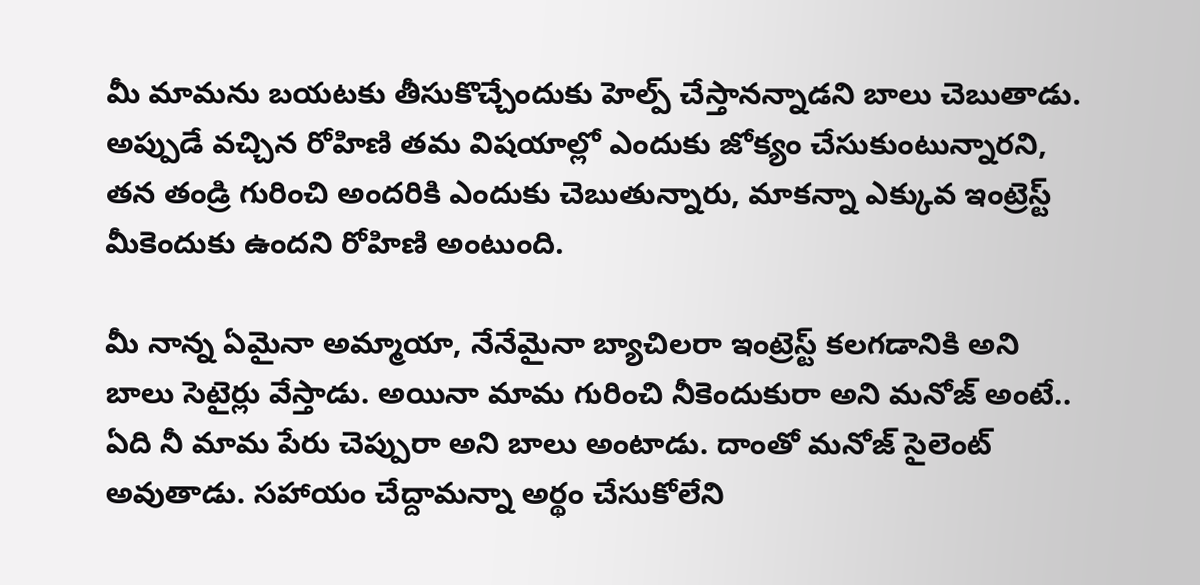మీ మామను బయటకు తీసుకొచ్చేందుకు హెల్ప్ చేస్తానన్నాడని బాలు చెబుతాడు. అప్పుడే వచ్చిన రోహిణి తమ విషయాల్లో ఎందుకు జోక్యం చేసుకుంటున్నారని, తన తండ్రి గురించి అందరికి ఎందుకు చెబుతున్నారు, మాకన్నా ఎక్కువ ఇంట్రెస్ట్ మీకెందుకు ఉందని రోహిణి అంటుంది.

మీ నాన్న ఏమైనా అమ్మాయా, నేనేమైనా బ్యాచిలరా ఇంట్రెస్ట్ కలగడానికి అని బాలు సెటైర్లు వేస్తాడు. అయినా మామ గురించి నీకెందుకురా అని మనోజ్ అంటే.. ఏది నీ మామ పేరు చెప్పురా అని బాలు అంటాడు. దాంతో మనోజ్ సైలెంట్ అవుతాడు. సహాయం చేద్దామన్నా అర్థం చేసుకోలేని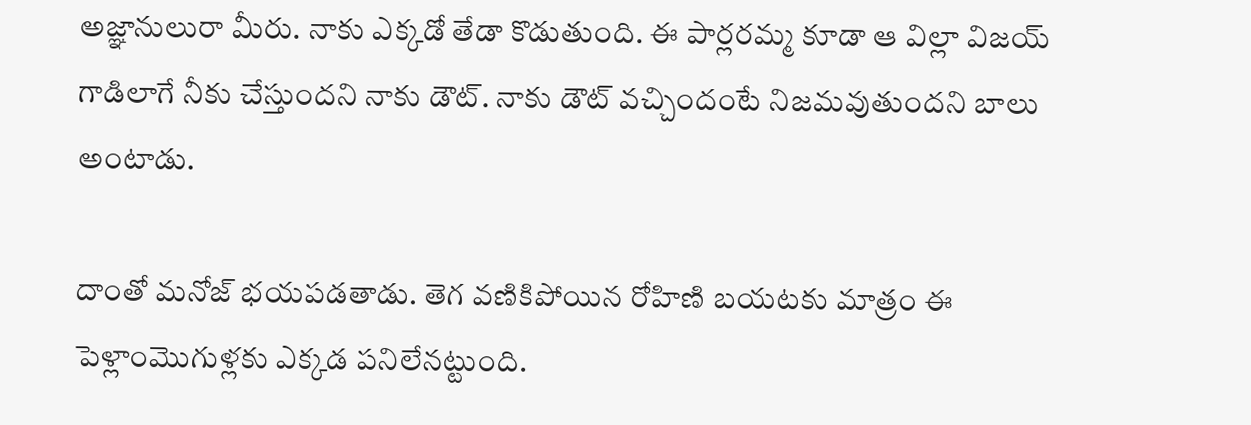అజ్ఞానులురా మీరు. నాకు ఎక్కడో తేడా కొడుతుంది. ఈ పార్లరమ్మ కూడా ఆ విల్లా విజయ్ గాడిలాగే నీకు చేస్తుందని నాకు డౌట్. నాకు డౌట్ వచ్చిందంటే నిజమవుతుందని బాలు అంటాడు.

దాంతో మనోజ్ భయపడతాడు. తెగ వణికిపోయిన రోహిణి బయటకు మాత్రం ఈ పెళ్లాంమొగుళ్లకు ఎక్కడ పనిలేనట్టుంది.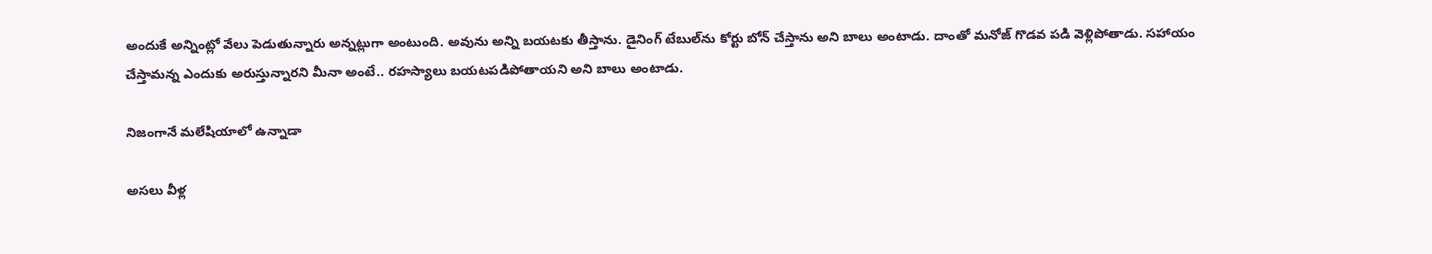అందుకే అన్నింట్లో వేలు పెడుతున్నారు అన్నట్లుగా అంటుంది. అవును అన్ని బయటకు తీస్తాను. డైనింగ్ టేబుల్‌ను కోర్టు బోన్ చేస్తాను అని బాలు అంటాడు. దాంతో మనోజ్ గొడవ పడి వెళ్లిపోతాడు. సహాయం చేస్తామన్న ఎందుకు అరుస్తున్నారని మీనా అంటే.. రహస్యాలు బయటపడిపోతాయని అని బాలు అంటాడు.

నిజంగానే మలేషియాలో ఉన్నాడా

అసలు వీళ్ల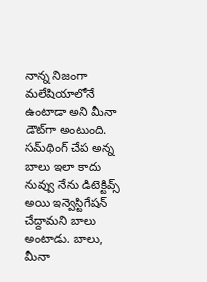నాన్న నిజంగా మలేషియాలోనే ఉంటాడా అని మీనా డౌట్‌గా అంటుంది. సమ్‌థింగ్ చేప అన్న బాలు ఇలా కాదు నువ్వు నేను డిటెక్టివ్స్ అయి ఇన్వెస్టిగేషన్ చేద్దామని బాలు అంటాడు. బాలు, మీనా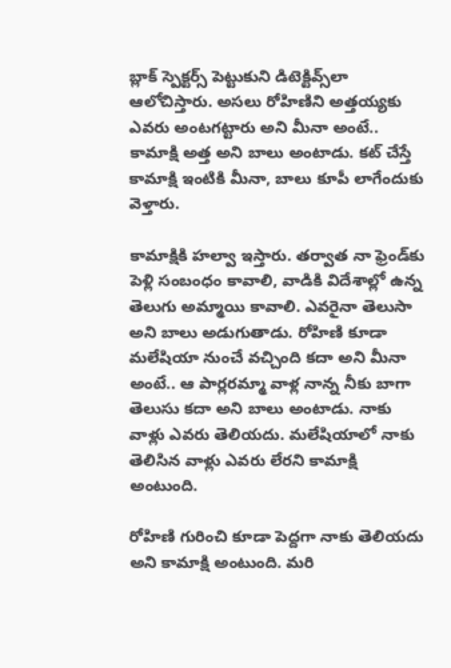బ్లాక్ స్పెక్టర్స్ పెట్టుకుని డిటెక్టివ్స్‌లా ఆలోచిస్తారు. అసలు రోహిణిని అత్తయ్యకు ఎవరు అంటగట్టారు అని మీనా అంటే.. కామాక్షి అత్త అని బాలు అంటాడు. కట్ చేస్తే కామాక్షి ఇంటికి మీనా, బాలు కూపీ లాగేందుకు వెళ్తారు.

కామాక్షికి హల్వా ఇస్తారు. తర్వాత నా ఫ్రెండ్‌కు పెళ్లి సంబంధం కావాలి, వాడికి విదేశాల్లో ఉన్న తెలుగు అమ్మాయి కావాలి. ఎవరైనా తెలుసా అని బాలు అడుగుతాడు. రోహిణి కూడా మలేషియా నుంచే వచ్చింది కదా అని మీనా అంటే.. ఆ పార్లరమ్మా వాళ్ల నాన్న నీకు బాగా తెలుసు కదా అని బాలు అంటాడు. నాకు వాళ్లు ఎవరు తెలియదు. మలేషియాలో నాకు తెలిసిన వాళ్లు ఎవరు లేరని కామాక్షి అంటుంది.

రోహిణి గురించి కూడా పెద్దగా నాకు తెలియదు అని కామాక్షి అంటుంది. మరి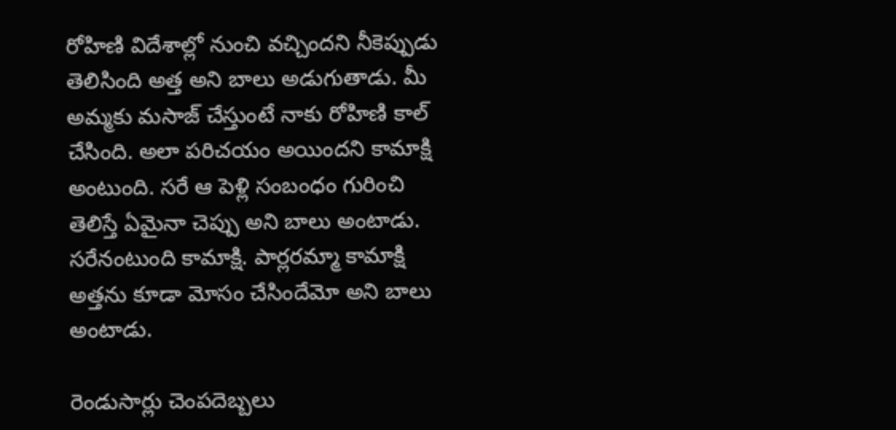రోహిణి విదేశాల్లో నుంచి వచ్చిందని నీకెప్పుడు తెలిసింది అత్త అని బాలు అడుగుతాడు. మీ అమ్మకు మసాజ్ చేస్తుంటే నాకు రోహిణి కాల్ చేసింది. అలా పరిచయం అయిందని కామాక్షి అంటుంది. సరే ఆ పెళ్లి సంబంధం గురించి తెలిస్తే ఏమైనా చెప్పు అని బాలు అంటాడు. సరేనంటుంది కామాక్షి. పార్లరమ్మా కామాక్షి అత్తను కూడా మోసం చేసిందేమో అని బాలు అంటాడు.

రెండుసార్లు చెంపదెబ్బలు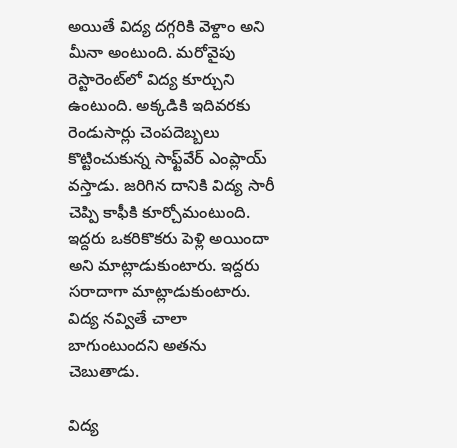అయితే విద్య దగ్గరికి వెళ్దాం అని మీనా అంటుంది. మరోవైపు రెస్టారెంట్‌లో విద్య కూర్చుని ఉంటుంది. అక్కడికి ఇదివరకు రెండుసార్లు చెంపదెబ్బలు కొట్టించుకున్న సాఫ్ట్‌వేర్ ఎంప్లాయ్ వస్తాడు. జరిగిన దానికి విద్య సారీ చెప్పి కాఫీకి కూర్చోమంటుంది. ఇద్దరు ఒకరికొకరు పెళ్లి అయిందా అని మాట్లాడుకుంటారు. ఇద్దరు సరాదాగా మాట్లాడుకుంటారు. విద్య నవ్వితే చాలా బాగుంటుందని అతను చెబుతాడు.

విద్య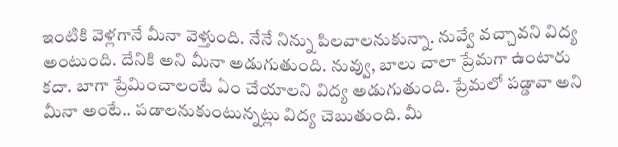ఇంటికి వెళ్లగానే మీనా వెళ్తుంది. నేనే నిన్ను పిలవాలనుకున్నా. నువ్వే వచ్చావని విద్య అంటుంది. దేనికి అని మీనా అడుగుతుంది. నువ్వు, బాలు చాలా ప్రేమగా ఉంటారు కదా. బాగా ప్రేమించాలంటే ఏం చేయాలని విద్య అడుగుతుంది. ప్రేమలో పడ్డావా అని మీనా అంటే.. పడాలనుకుంటున్నట్లు విద్య చెబుతుంది. మీ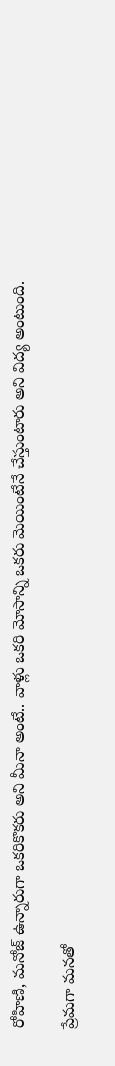రోహిణి, మనోజ్ ఉన్నారుగా ఒకరికొకరు అని మీనా అంటే.. వాళ్లు ఒకరి మోసాన్ని ఒకరు మెయింటేనే చేస్తుంటారు అని విద్య అంటుంది.

ప్రేమగా మనతో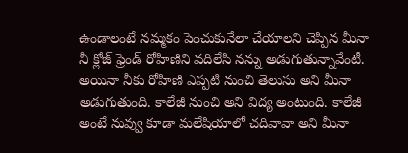ఉండాలంటే నమ్మకం పెంచుకునేలా చేయాలని చెప్పిన మీనా నీ క్లోజ్ ఫ్రెండ్ రోహిణిని వదిలేసి నన్ను అడుగుతున్నావేంటీ. అయినా నీకు రోహిణి ఎప్పటి నుంచి తెలుసు అని మీనా అడుగుతుంది. కాలేజీ నుంచి అని విద్య అంటుంది. కాలేజీ అంటే నువ్వు కూడా మలేషియాలో చదివావా అని మీనా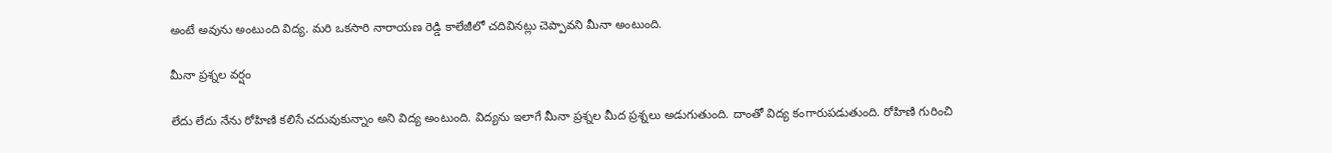అంటే అవును అంటుంది విద్య. మరి ఒకసారి నారాయణ రెడ్డి కాలేజీలో చదివినట్లు చెప్పావని మీనా అంటుంది.

మీనా ప్రశ్నల వర్షం

లేదు లేదు నేను రోహిణి కలిసే చదువుకున్నాం అని విద్య అంటుంది. విద్యను ఇలాగే మీనా ప్రశ్నల మీద ప్రశ్నలు అడుగుతుంది. దాంతో విద్య కంగారుపడుతుంది. రోహిణి గురించి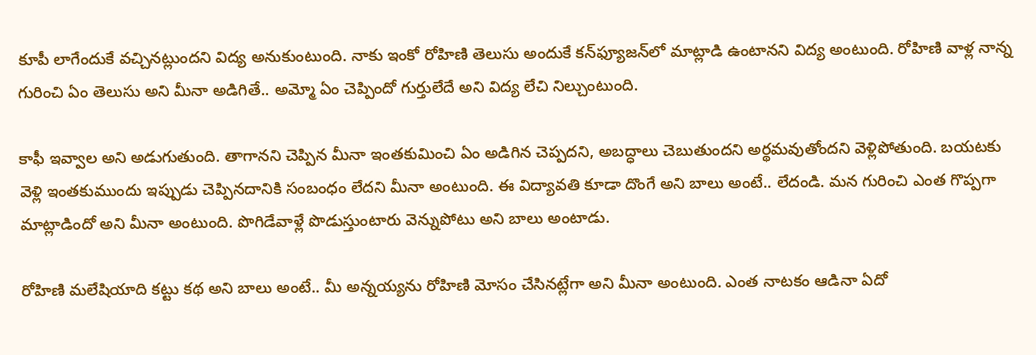కూపీ లాగేందుకే వచ్చినట్లుందని విద్య అనుకుంటుంది. నాకు ఇంకో రోహిణి తెలుసు అందుకే కన్‌ఫ్యూజన్‌లో మాట్లాడి ఉంటానని విద్య అంటుంది. రోహిణి వాళ్ల నాన్న గురించి ఏం తెలుసు అని మీనా అడిగితే.. అమ్మో ఏం చెప్పిందో గుర్తులేదే అని విద్య లేచి నిల్చుంటుంది.

కాఫీ ఇవ్వాల అని అడుగుతుంది. తాగానని చెప్పిన మీనా ఇంతకుమించి ఏం అడిగిన చెప్పదని, అబద్ధాలు చెబుతుందని అర్థమవుతోందని వెళ్లిపోతుంది. బయటకు వెళ్లి ఇంతకుముందు ఇప్పుడు చెప్పినదానికి సంబంధం లేదని మీనా అంటుంది. ఈ విద్యావతి కూడా దొంగే అని బాలు అంటే.. లేదండి. మన గురించి ఎంత గొప్పగా మాట్లాడిందో అని మీనా అంటుంది. పొగిడేవాళ్లే పొడుస్తుంటారు వెన్నుపోటు అని బాలు అంటాడు.

రోహిణి మలేషియాది కట్టు కథ అని బాలు అంటే.. మీ అన్నయ్యను రోహిణి మోసం చేసినట్లేగా అని మీనా అంటుంది. ఎంత నాటకం ఆడినా ఏదో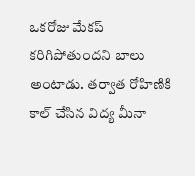ఒకరోజు మేకప్ కరిగిపోతుందని బాలు అంటాడు. తర్వాత రోహిణికి కాల్ చేసిన విద్య మీనా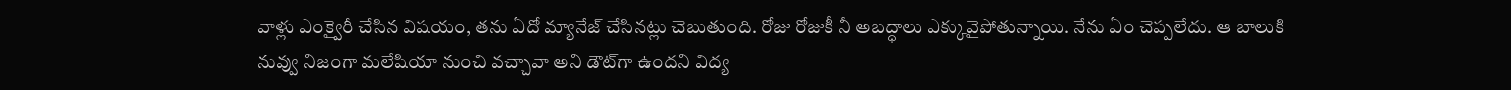వాళ్లు ఎంక్వైరీ చేసిన విషయం, తను ఏదో మ్యానేజ్ చేసినట్లు చెబుతుంది. రోజు రోజుకీ నీ అబద్ధాలు ఎక్కువైపోతున్నాయి. నేను ఏం చెప్పలేదు. ఆ బాలుకి నువ్వు నిజంగా మలేషియా నుంచి వచ్చావా అని డౌట్‌గా ఉందని విద్య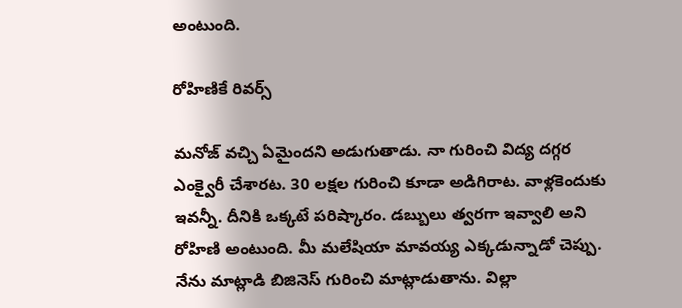అంటుంది.

రోహిణికే రివర్స్

మనోజ్ వచ్చి ఏమైందని అడుగుతాడు. నా గురించి విద్య దగ్గర ఎంక్వైరీ చేశారట. 30 లక్షల గురించి కూడా అడిగిరాట. వాళ్లకెందుకు ఇవన్నీ. దీనికి ఒక్కటే పరిష్కారం. డబ్బులు త్వరగా ఇవ్వాలి అని రోహిణి అంటుంది. మీ మలేషియా మావయ్య ఎక్కడున్నాడో చెప్పు. నేను మాట్లాడి బిజినెస్ గురించి మాట్లాడుతాను. విల్లా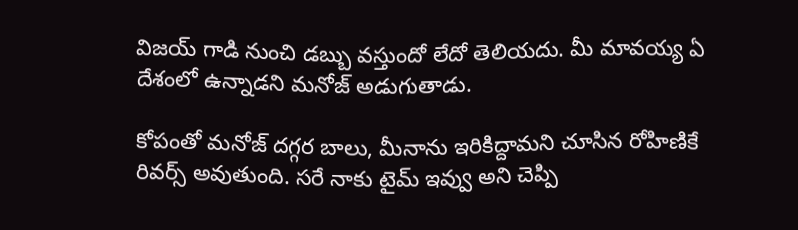విజయ్ గాడి నుంచి డబ్బు వస్తుందో లేదో తెలియదు. మీ మావయ్య ఏ దేశంలో ఉన్నాడని మనోజ్ అడుగుతాడు.

కోపంతో మనోజ్ దగ్గర బాలు, మీనాను ఇరికిద్దామని చూసిన రోహిణికే రివర్స్ అవుతుంది. సరే నాకు టైమ్ ఇవ్వు అని చెప్పి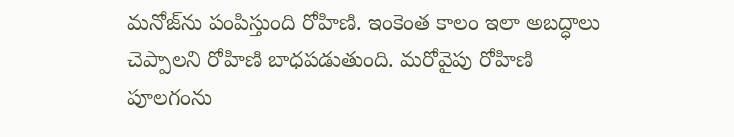మనోజ్‌ను పంపిస్తుంది రోహిణి. ఇంకెంత కాలం ఇలా అబద్ధాలు చెప్పాలని రోహిణి బాధపడుతుంది. మరోవైపు రోహిణి పూలగంను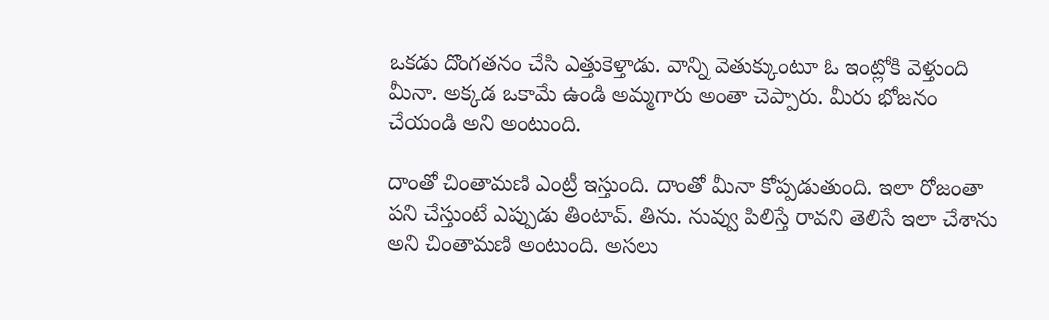ఒకడు దొంగతనం చేసి ఎత్తుకెళ్తాడు. వాన్ని వెతుక్కుంటూ ఓ ఇంట్లోకి వెళ్తుంది మీనా. అక్కడ ఒకామే ఉండి అమ్మగారు అంతా చెప్పారు. మీరు భోజనం చేయండి అని అంటుంది.

దాంతో చింతామణి ఎంట్రీ ఇస్తుంది. దాంతో మీనా కోప్పడుతుంది. ఇలా రోజంతా పని చేస్తుంటే ఎప్పుడు తింటావ్. తిను. నువ్వు పిలిస్తే రావని తెలిసే ఇలా చేశాను అని చింతామణి అంటుంది. అసలు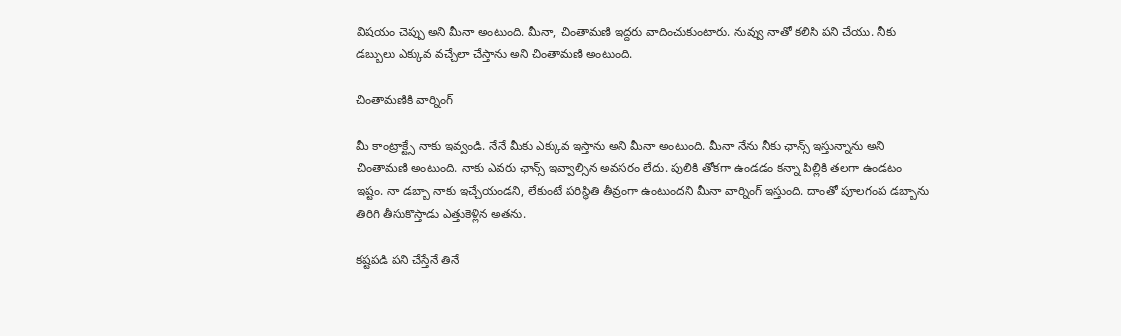విషయం చెప్పు అని మీనా అంటుంది. మీనా, చింతామణి ఇద్దరు వాదించుకుంటారు. నువ్వు నాతో కలిసి పని చేయు. నీకు డబ్బులు ఎక్కువ వచ్చేలా చేస్తాను అని చింతామణి అంటుంది.

చింతామణికి వార్నింగ్

మీ కాంట్రాక్ట్సే నాకు ఇవ్వండి. నేనే మీకు ఎక్కువ ఇస్తాను అని మీనా అంటుంది. మీనా నేను నీకు ఛాన్స్ ఇస్తున్నాను అని చింతామణి అంటుంది. నాకు ఎవరు ఛాన్స్ ఇవ్వాల్సిన అవసరం లేదు. పులికి తోకగా ఉండడం కన్నా పిల్లికి తలగా ఉండటం ఇష్టం. నా డబ్బా నాకు ఇచ్చేయండని, లేకుంటే పరిస్థితి తీవ్రంగా ఉంటుందని మీనా వార్నింగ్ ఇస్తుంది. దాంతో పూలగంప డబ్బాను తిరిగి తీసుకొస్తాడు ఎత్తుకెళ్లిన అతను.

కష్టపడి పని చేస్తేనే తినే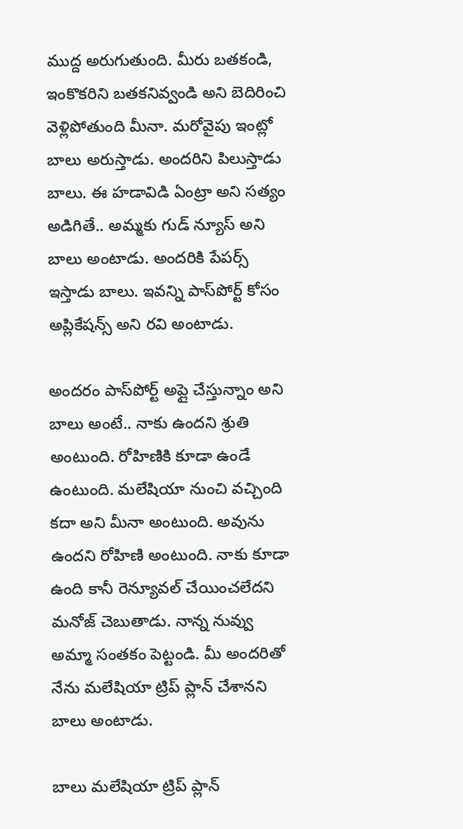ముద్ద అరుగుతుంది. మీరు బతకండి, ఇంకొకరిని బతకనివ్వండి అని బెదిరించి వెళ్లిపోతుంది మీనా. మరోవైపు ఇంట్లో బాలు అరుస్తాడు. అందరిని పిలుస్తాడు బాలు. ఈ హడావిడి ఏంట్రా అని సత్యం అడిగితే.. అమ్మకు గుడ్ న్యూస్ అని బాలు అంటాడు. అందరికి పేపర్స్ ఇస్తాడు బాలు. ఇవన్ని పాస్‌పోర్ట్ కోసం అప్లికేషన్స్ అని రవి అంటాడు.

అందరం పాస్‌పోర్ట్ అప్లై చేస్తున్నాం అని బాలు అంటే.. నాకు ఉందని శ్రుతి అంటుంది. రోహిణికి కూడా ఉండే ఉంటుంది. మలేషియా నుంచి వచ్చింది కదా అని మీనా అంటుంది. అవును ఉందని రోహిణి అంటుంది. నాకు కూడా ఉంది కానీ రెన్యూవల్ చేయించలేదని మనోజ్ చెబుతాడు. నాన్న నువ్వు అమ్మా సంతకం పెట్టండి. మీ అందరితో నేను మలేషియా ట్రిప్ ప్లాన్ చేశానని బాలు అంటాడు.

బాలు మలేషియా ట్రిప్ ప్లాన్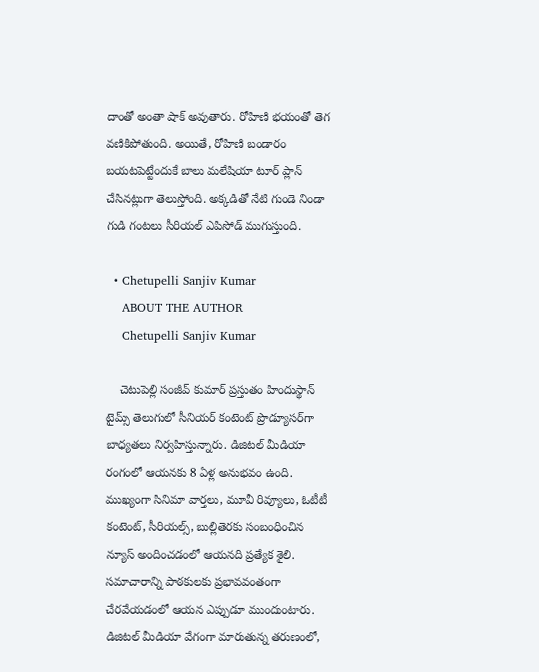దాంతో అంతా షాక్ అవుతారు. రోహిణి భయంతో తెగ వణికిపోతుంది. అయితే, రోహిణి బండారం బయటపెట్టేందుకే బాలు మలేషియా టూర్ ప్లాన్ చేసినట్లుగా తెలుస్తోంది. అక్కడితో నేటి గుండె నిండా గుడి గంటలు సీరియల్ ఎపిసోడ్ ముగుస్తుంది.

  • Chetupelli Sanjiv Kumar
    ABOUT THE AUTHOR
    Chetupelli Sanjiv Kumar

    చెటుపెల్లి సంజీవ్ కుమార్ ప్రస్తుతం హిందుస్థాన్ టైమ్స్ తెలుగులో సీనియర్ కంటెంట్ ప్రొడ్యూసర్‌గా బాధ్యతలు నిర్వహిస్తున్నారు. డిజిటల్ మీడియా రంగంలో ఆయనకు 8 ఏళ్ల అనుభవం ఉంది. ముఖ్యంగా సినిమా వార్తలు, మూవీ రివ్యూలు, ఓటీటీ కంటెంట్, సీరియల్స్, బుల్లితెరకు సంబంధించిన న్యూస్ అందించడంలో ఆయనది ప్రత్యేక శైలి. సమాచారాన్ని పాఠకులకు ప్రభావవంతంగా చేరవేయడంలో ఆయన ఎప్పుడూ ముందుంటారు. డిజిటల్ మీడియా వేగంగా మారుతున్న తరుణంలో,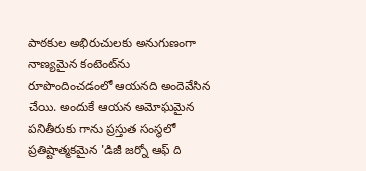పాఠకుల అభిరుచులకు అనుగుణంగా నాణ్యమైన కంటెంట్‌ను రూపొందించడంలో ఆయనది అందెవేసిన చేయి. అందుకే ఆయన అమోఘమైన పనితీరుకు గాను ప్రస్తుత సంస్థలో ప్రతిష్టాత్మకమైన 'డిజీ జర్నో ఆఫ్ ది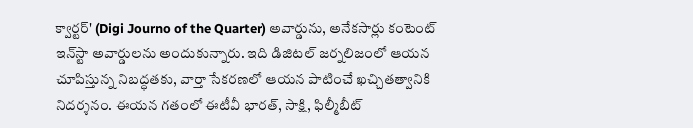క్వార్టర్' (Digi Journo of the Quarter) అవార్డును, అనేకసార్లు కంటెంట్ ఇన్‌స్టా అవార్డులను అందుకున్నారు. ఇది డిజిటల్ జర్నలిజంలో ఆయన చూపిస్తున్న నిబద్ధతకు, వార్తా సేకరణలో ఆయన పాటించే ఖచ్చితత్వానికి నిదర్శనం. ఈయన గతంలో ఈటీవీ భారత్, సాక్షి, ఫిల్మీబీట్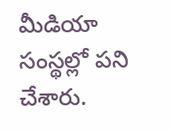మీడియా సంస్థల్లో పని చేశారు.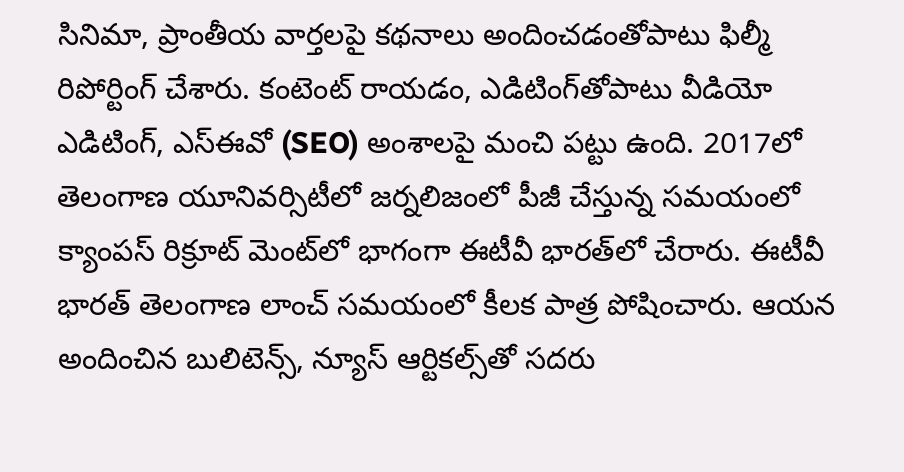సినిమా, ప్రాంతీయ వార్తలపై కథనాలు అందించడంతోపాటు ఫిల్మీ రిపోర్టింగ్ చేశారు. కంటెంట్ రాయడం, ఎడిటింగ్‌తోపాటు వీడియో ఎడిటింగ్, ఎస్‌ఈవో (SEO) అంశాలపై మంచి పట్టు ఉంది. 2017లో తెలంగాణ యూనివర్సిటీలో జర్నలిజంలో పీజీ చేస్తున్న సమయంలో క్యాంపస్ రిక్రూట్ మెంట్‌లో భాగంగా ఈటీవీ భారత్‌లో చేరారు. ఈటీవీ భారత్ తెలంగాణ లాంచ్ సమయంలో కీలక పాత్ర పోషించారు. ఆయన అందించిన బులిటెన్స్, న్యూస్ ఆర్టికల్స్‌తో సదరు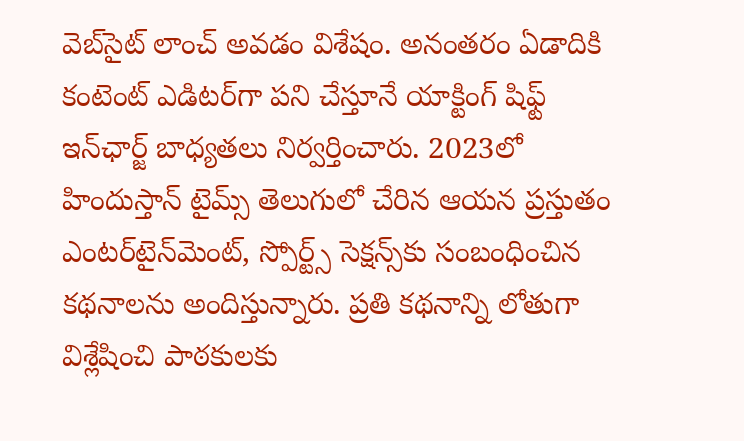వెబ్‌సైట్ లాంచ్ అవడం విశేషం. అనంతరం ఏడాదికి కంటెంట్ ఎడిటర్‌గా పని చేస్తూనే యాక్టింగ్ షిఫ్ట్ ఇన్‌ఛార్జ్ బాధ్యతలు నిర్వర్తించారు. 2023లో హిందుస్తాన్ టైమ్స్ తెలుగులో చేరిన ఆయన ప్రస్తుతం ఎంటర్‌టైన్‌మెంట్, స్పోర్ట్స్ సెక్షన్స్‌కు సంబంధించిన కథనాలను అందిస్తున్నారు. ప్రతి కథనాన్ని లోతుగా విశ్లేషించి పాఠకులకు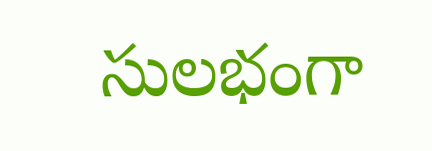సులభంగా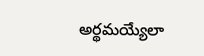అర్థమయ్యేలా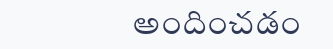అందించడం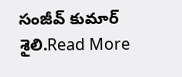సంజీవ్ కుమార్ శైలి.Read More